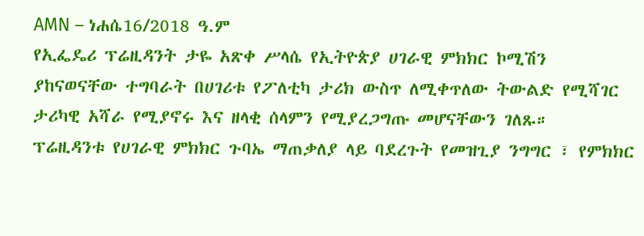AMN – ነሐሴ16/2018 ዓ.ም
የኢፌዴሪ ፕሬዚዳንት ታዬ አጽቀ ሥላሴ የኢትዮጵያ ሀገራዊ ምክክር ኮሚሽን ያከናወናቸው ተግባራት በሀገሪቱ የፖለቲካ ታሪክ ውስጥ ለሚቀጥለው ትውልድ የሚሻገር ታሪካዊ አሻራ የሚያኖሩ እና ዘላቂ ሰላምን የሚያረጋግጡ መሆናቸውን ገለጹ።
ፕሬዚዳንቱ የሀገራዊ ምክክር ጉባኤ ማጠቃለያ ላይ ባደረጉት የመዝጊያ ንግግር ፣ የምክክር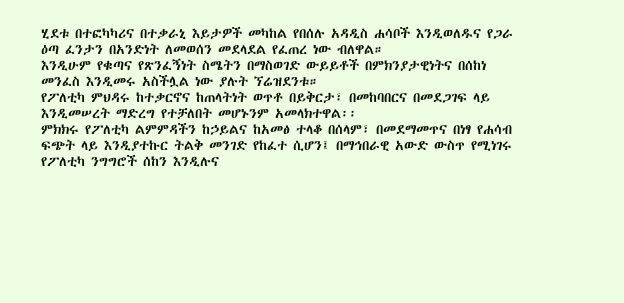ሂደቱ በተፎካካሪና በተቃራኒ እይታዎች መካከል የበሰሉ አዳዲስ ሐሳቦች እንዲወለዱና የጋራ ዕጣ ፈንታን በአንድነት ለመወሰን መደላደል የፈጠረ ነው ብለዋል።
እንዲሁም የቁጣና የጽንፈኝነት ስሜትን በማስወገድ ውይይቶች በምክንያታዊነትና በሰከነ መንፈስ እንዲመሩ አስችሏል ነው ያሉት ኘሬዝደንቱ።
የፖለቲካ ምህዳሩ ከተቃርኖና ከጠላትነት ወጥቶ በይቅርታ፣ በመከባበርና በመደጋገፍ ላይ እንዲመሠረት ማድረግ የተቻለበት መሆኑንም አመላክተዋል፡፡
ምክክሩ የፖለቲካ ልምምዳችን ከኃይልና ከአመፅ ተላቆ በሰላም፣ በመደማመጥና በነፃ የሐሳብ ፍጭት ላይ እንዲያተኩር ትልቅ መንገድ የከፈተ ሲሆን፤ በማኅበራዊ አውድ ውስጥ የሚነገሩ የፖለቲካ ንግግሮች ሰከን እንዲሉና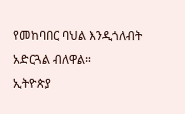የመከባበር ባህል እንዲጎለብት አድርጓል ብለዋል።
ኢትዮጵያ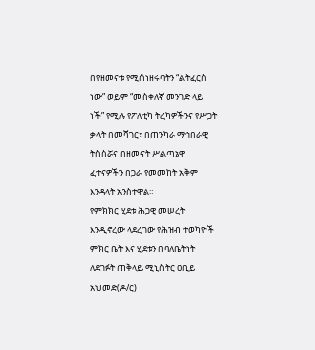በየዘመናቱ የሚሰነዘሩባትን “ልትፈርስ ነው” ወይም “መስቀለኛ መንገድ ላይ ነች” የሚሉ የፖለቲካ ትረካዎችንና የሥጋት ቃላት በመሻገር፣ በጠንካራ ማኅበራዊ ትስስሯና በዘመናት ሥልጣኔዋ ፈተናዎችን በጋራ የመመከት አቅም እንዳላት አንስተዋል።
የምክክር ሂደቱ ሕጋዊ መሠረት እንዲኖረው ላደረገው የሕዝብ ተወካዮች ምክር ቤት እና ሂደቱን በባለቤትነት ለደገፉት ጠቅላይ ሚኒስትር ዐቢይ አህመድ(ዶ/ር)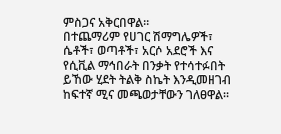ምስጋና አቅርበዋል።
በተጨማሪም የሀገር ሽማግሌዎች፣ ሴቶች፣ ወጣቶች፣ አርሶ አደሮች እና የሲቪል ማኅበራት በንቃት የተሳተፉበት ይኸው ሂደት ትልቅ ስኬት እንዲመዘገብ ከፍተኛ ሚና መጫወታቸውን ገለፀዋል።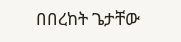በበረከት ጌታቸው